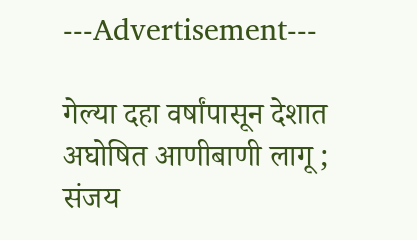---Advertisement---

गेल्या दहा वर्षांपासून देशात अघोषित आणीबाणी लागू ; संजय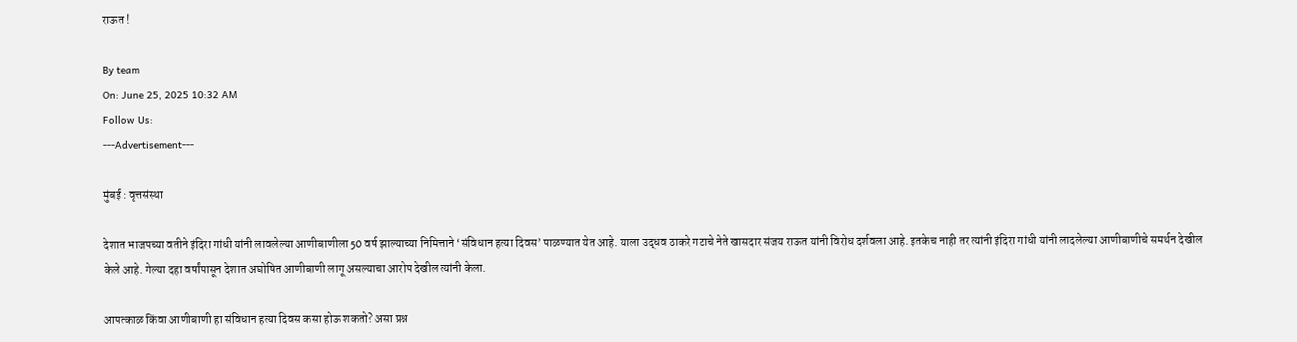राऊत !

By team
On: June 25, 2025 10:32 AM
Follow Us:
---Advertisement---

मुंबई : वृत्तसंस्था

देशात भाजपच्या वतीने इंदिरा गांधी यांनी लावलेल्या आणीबाणीला 50 वर्ष झाल्याच्या निमित्ताने ‘संविधान हत्या दिवस’ पाळण्यात येत आहे. याला उद्धव ठाकरे गटाचे नेते खासदार संजय राऊत यांनी विरोध दर्शवला आहे. इतकेच नाही तर त्यांनी इंदिरा गांधी यांनी लादलेल्या आणीबाणीचे समर्थन देखील केले आहे. गेल्या दहा वर्षांपासून देशात अघोषित आणीबाणी लागू असल्याचा आरोप देखील त्यांनी केला.

आपत्काळ किंवा आणीबाणी हा संविधान हत्या दिवस कसा होऊ शकतो? असा प्रश्न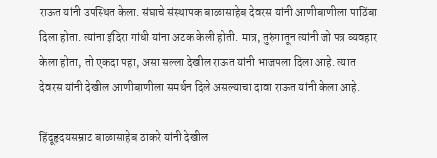राऊत यांनी उपस्थित केला. संघाचे संस्थापक बाळासाहेब देवरस यांनी आणीबाणीला पाठिंबा दिला होता. त्यांना इंदिरा गांधी यांना अटक केली होती. मात्र, तुरुंगातून त्यांनी जो पत्र व्यवहार केला होता, तो एकदा पहा, असा सल्ला देखील राऊत यांनी भाजपला दिला आहे. त्यात देवरस यांनी देखील आणीबाणीला समर्थन दिले असल्याचा दावा राऊत यांनी केला आहे.

हिंदूहृदयसम्राट बाळासाहेब ठाकरे यांनी देखील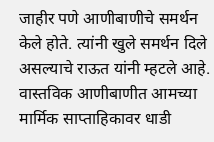जाहीर पणे आणीबाणीचे समर्थन केले होते. त्यांनी खुले समर्थन दिले असल्याचे राऊत यांनी म्हटले आहे. वास्तविक आणीबाणीत आमच्या मार्मिक साप्ताहिकावर धाडी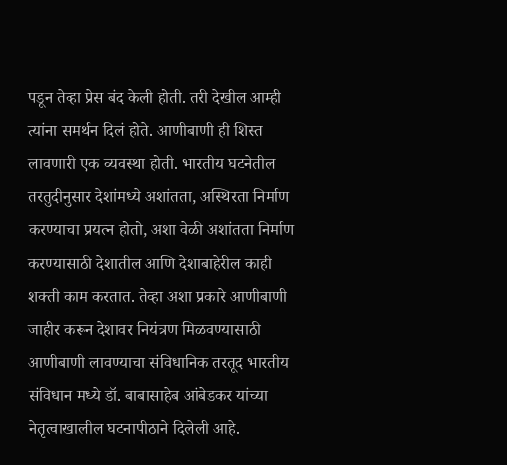पडून तेव्हा प्रेस बंद केली होती. तरी देखील आम्ही त्यांना समर्थन दिलं होते. आणीबाणी ही शिस्त लावणारी एक व्यवस्था होती. भारतीय घटनेतील तरतुदीनुसार देशांमध्ये अशांतता, अस्थिरता निर्माण करण्याचा प्रयत्न होतो, अशा वेळी अशांतता निर्माण करण्यासाठी देशातील आणि देशाबाहेरील काही शक्ती काम करतात. तेव्हा अशा प्रकारे आणीबाणी जाहीर करून देशावर नियंत्रण मिळवण्यासाठी आणीबाणी लावण्याचा संविधानिक तरतूद भारतीय संविधान मध्ये डॉ. बाबासाहेब आंबेडकर यांच्या नेतृत्वाखालील घटनापीठाने दिलेली आहे.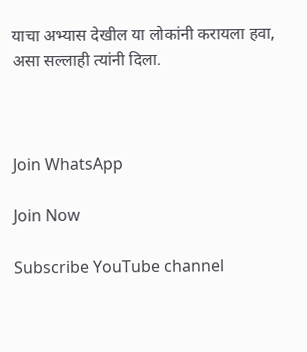याचा अभ्यास देखील या लोकांनी करायला हवा, असा सल्लाही त्यांनी दिला.



Join WhatsApp

Join Now

Subscribe YouTube channel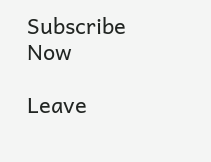Subscribe Now

Leave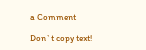a Comment

Don`t copy text!